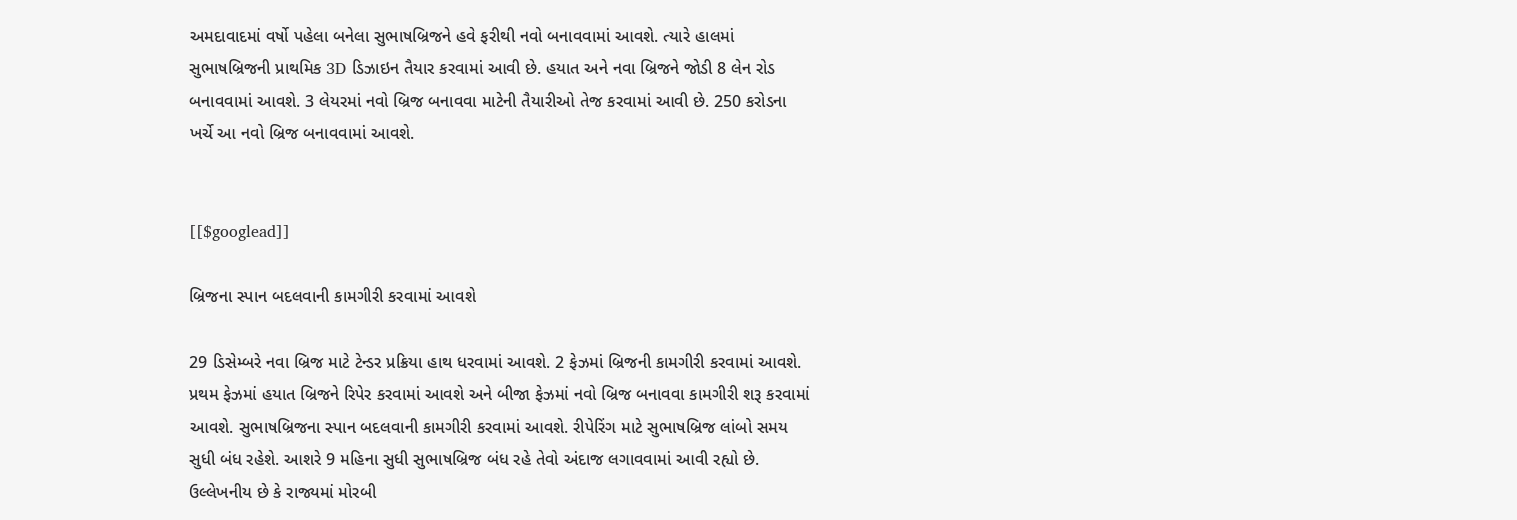અમદાવાદમાં વર્ષો પહેલા બનેલા સુભાષબ્રિજને હવે ફરીથી નવો બનાવવામાં આવશે. ત્યારે હાલમાં સુભાષબ્રિજની પ્રાથમિક 3D ડિઝાઇન તૈયાર કરવામાં આવી છે. હયાત અને નવા બ્રિજને જોડી 8 લેન રોડ બનાવવામાં આવશે. 3 લેયરમાં નવો બ્રિજ બનાવવા માટેની તૈયારીઓ તેજ કરવામાં આવી છે. 250 કરોડના ખર્ચે આ નવો બ્રિજ બનાવવામાં આવશે.


[[$googlead]]

બ્રિજના સ્પાન બદલવાની કામગીરી કરવામાં આવશે

29 ડિસેમ્બરે નવા બ્રિજ માટે ટેન્ડર પ્રક્રિયા હાથ ધરવામાં આવશે. 2 ફેઝમાં બ્રિજની કામગીરી કરવામાં આવશે. પ્રથમ ફેઝમાં હયાત બ્રિજને રિપેર કરવામાં આવશે અને બીજા ફેઝમાં નવો બ્રિજ બનાવવા કામગીરી શરૂ કરવામાં આવશે. સુભાષબ્રિજના સ્પાન બદલવાની કામગીરી કરવામાં આવશે. રીપેરિંગ માટે સુભાષબ્રિજ લાંબો સમય સુધી બંધ રહેશે. આશરે 9 મહિના સુધી સુભાષબ્રિજ બંધ રહે તેવો અંદાજ લગાવવામાં આવી રહ્યો છે. ઉલ્લેખનીય છે કે રાજ્યમાં મોરબી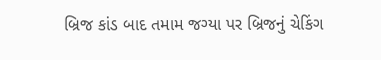બ્રિજ કાંડ બાદ તમામ જગ્યા પર બ્રિજનું ચેકિંગ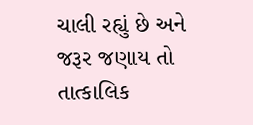ચાલી રહ્યું છે અને જરૂર જણાય તો તાત્કાલિક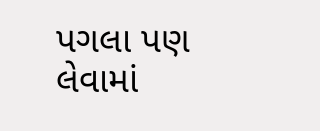પગલા પણ લેવામાં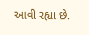આવી રહ્યા છે.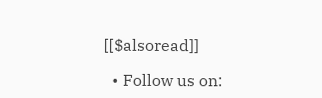[[$alsoread]]

  • Follow us on: